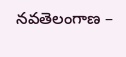నవతెలంగాణ –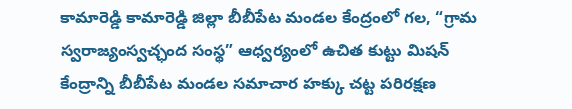కామారెడ్డి కామారెడ్డి జిల్లా బీబీపేట మండల కేంద్రంలో గల, “గ్రామ స్వరాజ్యంస్వచ్ఛంద సంస్థ” ఆధ్వర్యంలో ఉచిత కుట్టు మిషన్ కేంద్రాన్ని బీబీపేట మండల సమాచార హక్కు చట్ట పరిరక్షణ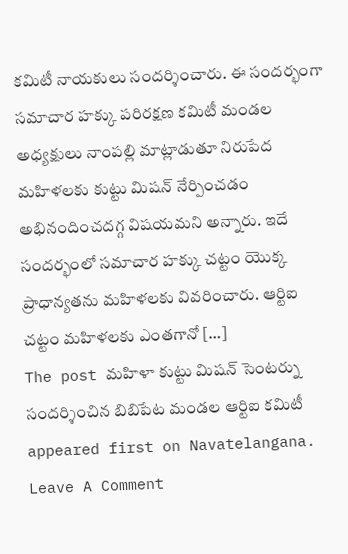కమిటీ నాయకులు సందర్శించారు. ఈ సందర్భంగా సమాచార హక్కు పరిరక్షణ కమిటీ మండల అధ్యక్షులు నాంపల్లి మాట్లాడుతూ నిరుపేద మహిళలకు కుట్టు మిషన్ నేర్పించడం అభినందించదగ్గ విషయమని అన్నారు. ఇదే సందర్భంలో సమాచార హక్కు చట్టం యొక్క ప్రాధాన్యతను మహిళలకు వివరించారు. ఆర్టిఐ చట్టం మహిళలకు ఎంతగానో […]
The post మహిళా కుట్టు మిషన్ సెంటర్ను సందర్శించిన బిబిపేట మండల ఆర్టిఐ కమిటీ appeared first on Navatelangana.
Leave A Comment